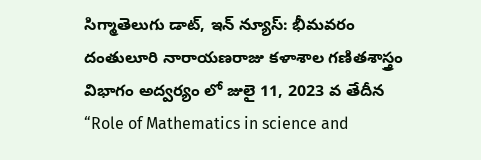సిగ్మాతెలుగు డాట్, ఇన్ న్యూస్: భీమవరం దంతులూరి నారాయణరాజు కళాశాల గణితశాస్త్రం విభాగం అద్వర్యం లో జులై 11, 2023 వ తేదీన “Role of Mathematics in science and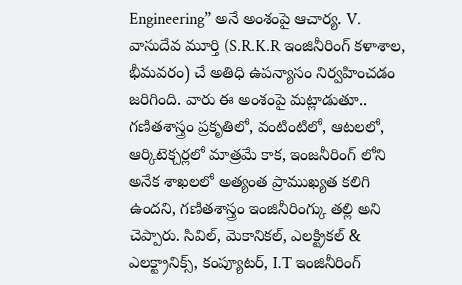Engineering” అనే అంశంపై ఆచార్య. V. వాసుదేవ మూర్తి (S.R.K.R ఇంజినీరింగ్ కళాశాల, భీమవరం) చే అతిధి ఉపన్యాసం నిర్వహించడం జరిగింది. వారు ఈ అంశంపై మట్లాడుతూ.. గణితశాస్త్రం ప్రకృతిలో, వంటింటిలో, ఆటలలో, ఆర్కిటెక్చర్లలో మాత్రమే కాక, ఇంజనీరింగ్ లోని అనేక శాఖలలో అత్యంత ప్రాముఖ్యత కలిగి ఉందని, గణితశాస్త్రం ఇంజినీరింగ్కు తల్లి అని చెప్పారు. సివిల్, మెకానికల్, ఎలక్ట్రికల్ & ఎలక్ట్రానిక్స్, కంప్యూటర్, I.T ఇంజినీరింగ్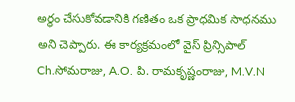అర్థం చేసుకోవడానికి గణితం ఒక ప్రాధమిక సాధనము అని చెప్పారు. ఈ కార్యక్రమంలో వైస్ ప్రిన్సిపాల్ Ch.సోమరాజు, A.O. పి. రామకృష్ణంరాజు, M.V.N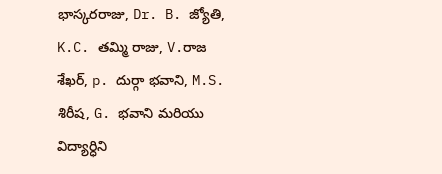భాస్కరరాజు, Dr. B. జ్యోతి, K.C. తమ్మి రాజు, V.రాజ శేఖర్, p. దుర్గా భవాని, M.S. శిరీష, G. భవాని మరియు విద్యార్ధిని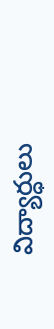విద్యార్ధులు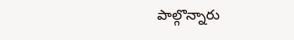పాల్గొన్నారు